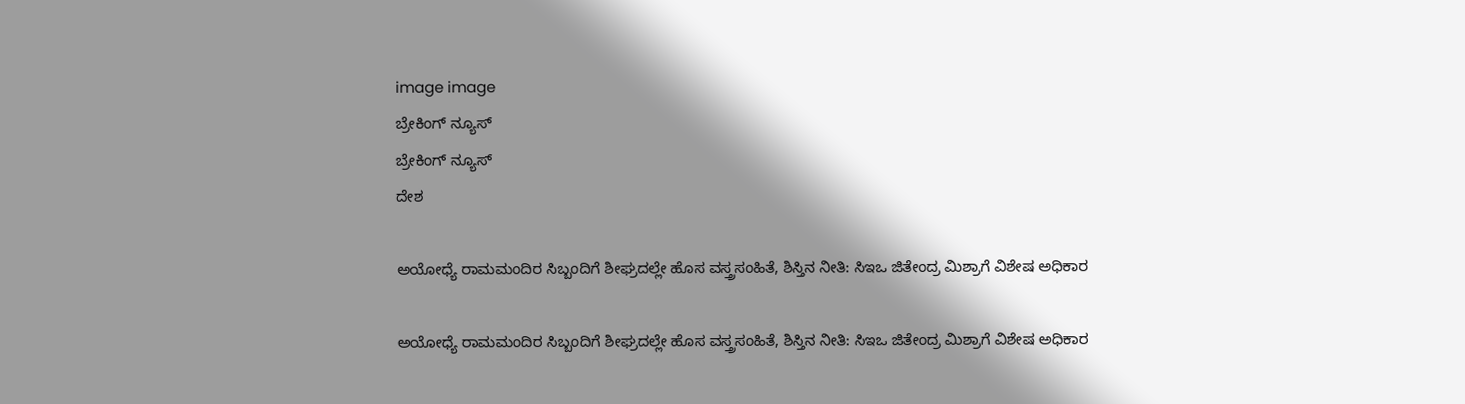image image
ಬ್ರೇಕಿಂಗ್ ನ್ಯೂಸ್
ಬ್ರೇಕಿಂಗ್ ನ್ಯೂಸ್
ದೇಶ

ಅಯೋಧ್ಯೆ ರಾಮಮಂದಿರ ಸಿಬ್ಬಂದಿಗೆ ಶೀಘ್ರದಲ್ಲೇ ಹೊಸ ವಸ್ತ್ರಸಂಹಿತೆ, ಶಿಸ್ತಿನ ನೀತಿ: ಸಿಇಒ ಜಿತೇಂದ್ರ ಮಿಶ್ರಾಗೆ ವಿಶೇಷ ಅಧಿಕಾರ

ಅಯೋಧ್ಯೆ ರಾಮಮಂದಿರ ಸಿಬ್ಬಂದಿಗೆ ಶೀಘ್ರದಲ್ಲೇ ಹೊಸ ವಸ್ತ್ರಸಂಹಿತೆ, ಶಿಸ್ತಿನ ನೀತಿ: ಸಿಇಒ ಜಿತೇಂದ್ರ ಮಿಶ್ರಾಗೆ ವಿಶೇಷ ಅಧಿಕಾರ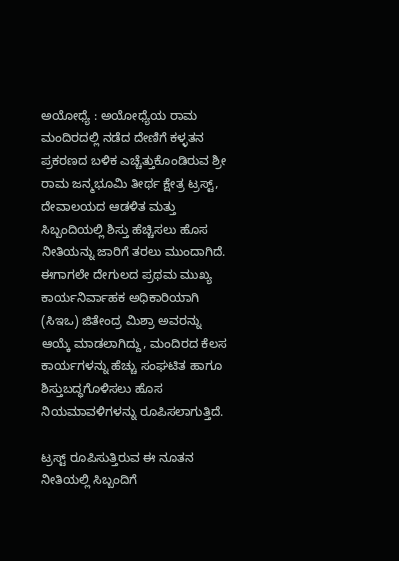ಅಯೋಧ್ಯೆ : ಅಯೋಧ್ಯೆಯ ರಾಮ ಮಂದಿರದಲ್ಲಿ ನಡೆದ ದೇಣಿಗೆ ಕಳ್ಳತನ ಪ್ರಕರಣದ ಬಳಿಕ ಎಚ್ಚೆತ್ತುಕೊಂಡಿರುವ ಶ್ರೀ ರಾಮ ಜನ್ಮಭೂಮಿ ತೀರ್ಥ ಕ್ಷೇತ್ರ ಟ್ರಸ್ಟ್, ದೇವಾಲಯದ ಆಡಳಿತ ಮತ್ತು ಸಿಬ್ಬಂದಿಯಲ್ಲಿ ಶಿಸ್ತು ಹೆಚ್ಚಿಸಲು ಹೊಸ ನೀತಿಯನ್ನು ಜಾರಿಗೆ ತರಲು ಮುಂದಾಗಿದೆ. ಈಗಾಗಲೇ ದೇಗುಲದ ಪ್ರಥಮ ಮುಖ್ಯ ಕಾರ್ಯನಿರ್ವಾಹಕ ಅಧಿಕಾರಿಯಾಗಿ (ಸಿಇಒ) ಜಿತೇಂದ್ರ ಮಿಶ್ರಾ ಅವರನ್ನು ಆಯ್ಕೆ ಮಾಡಲಾಗಿದ್ದು, ಮಂದಿರದ ಕೆಲಸ ಕಾರ್ಯಗಳನ್ನು ಹೆಚ್ಚು ಸಂಘಟಿತ ಹಾಗೂ ಶಿಸ್ತುಬದ್ಧಗೊಳಿಸಲು ಹೊಸ ನಿಯಮಾವಳಿಗಳನ್ನು ರೂಪಿಸಲಾಗುತ್ತಿದೆ.

ಟ್ರಸ್ಟ್ ರೂಪಿಸುತ್ತಿರುವ ಈ ನೂತನ ನೀತಿಯಲ್ಲಿ ಸಿಬ್ಬಂದಿಗೆ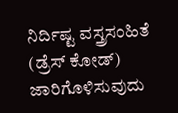ನಿರ್ದಿಷ್ಟ ವಸ್ತ್ರಸಂಹಿತೆ (ಡ್ರೆಸ್ ಕೋಡ್) ಜಾರಿಗೊಳಿಸುವುದು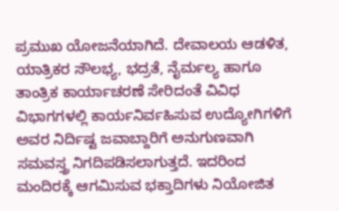ಪ್ರಮುಖ ಯೋಜನೆಯಾಗಿದೆ. ದೇವಾಲಯ ಆಡಳಿತ, ಯಾತ್ರಿಕರ ಸೌಲಭ್ಯ, ಭದ್ರತೆ, ನೈರ್ಮಲ್ಯ ಹಾಗೂ ತಾಂತ್ರಿಕ ಕಾರ್ಯಾಚರಣೆ ಸೇರಿದಂತೆ ವಿವಿಧ ವಿಭಾಗಗಳಲ್ಲಿ ಕಾರ್ಯನಿರ್ವಹಿಸುವ ಉದ್ಯೋಗಿಗಳಿಗೆ ಅವರ ನಿರ್ದಿಷ್ಟ ಜವಾಬ್ದಾರಿಗೆ ಅನುಗುಣವಾಗಿ ಸಮವಸ್ತ್ರ ನಿಗದಿಪಡಿಸಲಾಗುತ್ತದೆ. ಇದರಿಂದ ಮಂದಿರಕ್ಕೆ ಆಗಮಿಸುವ ಭಕ್ತಾದಿಗಳು ನಿಯೋಜಿತ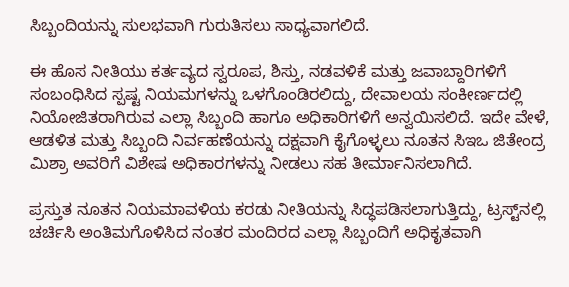ಸಿಬ್ಬಂದಿಯನ್ನು ಸುಲಭವಾಗಿ ಗುರುತಿಸಲು ಸಾಧ್ಯವಾಗಲಿದೆ.

ಈ ಹೊಸ ನೀತಿಯು ಕರ್ತವ್ಯದ ಸ್ವರೂಪ, ಶಿಸ್ತು, ನಡವಳಿಕೆ ಮತ್ತು ಜವಾಬ್ದಾರಿಗಳಿಗೆ ಸಂಬಂಧಿಸಿದ ಸ್ಪಷ್ಟ ನಿಯಮಗಳನ್ನು ಒಳಗೊಂಡಿರಲಿದ್ದು, ದೇವಾಲಯ ಸಂಕೀರ್ಣದಲ್ಲಿ ನಿಯೋಜಿತರಾಗಿರುವ ಎಲ್ಲಾ ಸಿಬ್ಬಂದಿ ಹಾಗೂ ಅಧಿಕಾರಿಗಳಿಗೆ ಅನ್ವಯಿಸಲಿದೆ. ಇದೇ ವೇಳೆ, ಆಡಳಿತ ಮತ್ತು ಸಿಬ್ಬಂದಿ ನಿರ್ವಹಣೆಯನ್ನು ದಕ್ಷವಾಗಿ ಕೈಗೊಳ್ಳಲು ನೂತನ ಸಿಇಒ ಜಿತೇಂದ್ರ ಮಿಶ್ರಾ ಅವರಿಗೆ ವಿಶೇಷ ಅಧಿಕಾರಗಳನ್ನು ನೀಡಲು ಸಹ ತೀರ್ಮಾನಿಸಲಾಗಿದೆ.

ಪ್ರಸ್ತುತ ನೂತನ ನಿಯಮಾವಳಿಯ ಕರಡು ನೀತಿಯನ್ನು ಸಿದ್ಧಪಡಿಸಲಾಗುತ್ತಿದ್ದು, ಟ್ರಸ್ಟ್‌ನಲ್ಲಿ ಚರ್ಚಿಸಿ ಅಂತಿಮಗೊಳಿಸಿದ ನಂತರ ಮಂದಿರದ ಎಲ್ಲಾ ಸಿಬ್ಬಂದಿಗೆ ಅಧಿಕೃತವಾಗಿ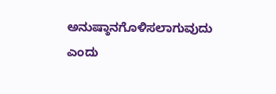ಅನುಷ್ಠಾನಗೊಳಿಸಲಾಗುವುದು ಎಂದು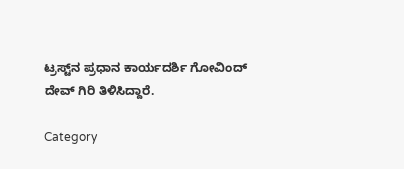ಟ್ರಸ್ಟ್‌ನ ಪ್ರಧಾನ ಕಾರ್ಯದರ್ಶಿ ಗೋವಿಂದ್ ದೇವ್ ಗಿರಿ ತಿಳಿಸಿದ್ದಾರೆ.

Category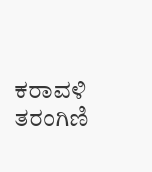ಕರಾವಳಿ ತರಂಗಿಣಿ